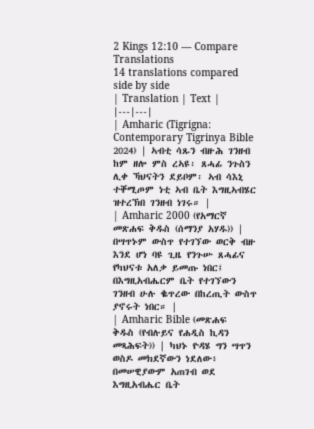2 Kings 12:10 — Compare Translations
14 translations compared side by side
| Translation | Text |
|---|---|
| Amharic (Tigrigna: Contemporary Tigrinya Bible 2024) | ኣብቲ ሳጹን ብዙሕ ገንዘብ ከም ዘሎ ምስ ረኣዩ፡ ጸሓፊ ንጉስን ሊቀ ኻህናትን ደይቦም፡ ኣብ ሳእኒ ተቐሚጦም ነቲ ኣብ ቤት እግዚኣብሄር ዝተረኽበ ገንዘብ ነገሩ። |
| Amharic 2000 (የአማርኛ መጽሐፍ ቅዱስ (ሰማንያ አሃዱ)) | በሣጥኑም ውስጥ የተገኘው ወርቅ ብዙ እንደ ሆነ ባዩ ጊዜ የንጉሡ ጸሓፊና የካህናቱ አለቃ ይመጡ ነበር፤ በእግዚአብሔርም ቤት የተገኘውን ገንዘብ ሁሉ ቈጥረው በከረጢት ውስጥ ያኖሩት ነበር። |
| Amharic Bible (መጽሐፍ ቅዱስ (የብሉይና የሐዲስ ኪዳን መጻሕፍት)) | ካህኑ ዮዳሄ ግን ሣጥን ወስዶ መክደኛውን ነደለው፥ በመሠዊያውም አጠገብ ወደ እግዚአብሔር ቤት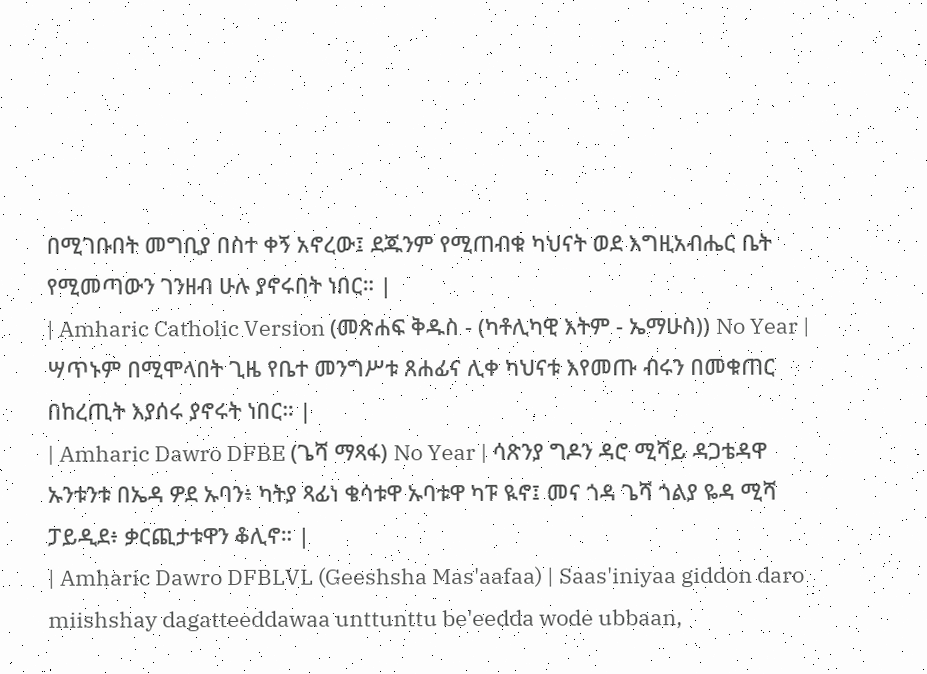በሚገቡበት መግቢያ በስተ ቀኝ አኖረው፤ ደጁንም የሚጠብቁ ካህናት ወደ እግዚአብሔር ቤት የሚመጣውን ገንዘብ ሁሉ ያኖሩበት ነበር። |
| Amharic Catholic Version (መጽሐፍ ቅዱስ - (ካቶሊካዊ እትም - ኤማሁስ)) No Year | ሣጥኑም በሚሞላበት ጊዜ የቤተ መንግሥቱ ጸሐፊና ሊቀ ካህናቱ እየመጡ ብሩን በመቁጠር በከረጢት እያሰሩ ያኖሩት ነበር። |
| Amharic Dawro DFBE (ጌሻ ማጻፋ) No Year | ሳጽንያ ግዶን ዳሮ ሚሻይ ዳጋቴዳዋ ኡንቱንቱ በኤዳ ዎደ ኡባን፥ ካትያ ጻፊነ ቄሳቱዋ ኡባቱዋ ካፑ ዪኖ፤ መና ጎዳ ጌሻ ጎልያ ዬዳ ሚሻ ፓይዲደ፥ ቃርጪታቱዋን ቆሊኖ። |
| Amharic Dawro DFBLVL (Geeshsha Mas'aafaa) | Saas'iniyaa giddon daro miishshay dagatteeddawaa unttunttu be'eedda wode ubbaan,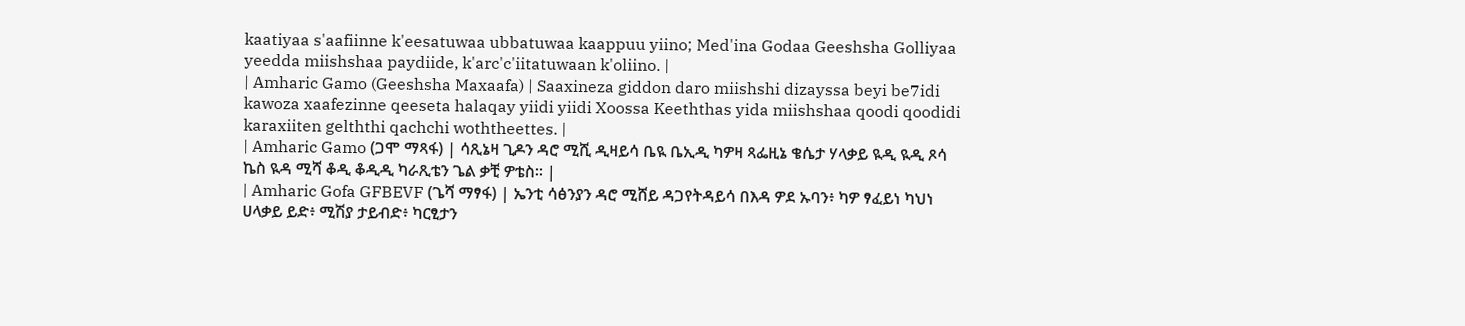kaatiyaa s'aafiinne k'eesatuwaa ubbatuwaa kaappuu yiino; Med'ina Godaa Geeshsha Golliyaa yeedda miishshaa paydiide, k'arc'c'iitatuwaan k'oliino. |
| Amharic Gamo (Geeshsha Maxaafa) | Saaxineza giddon daro miishshi dizayssa beyi be7idi kawoza xaafezinne qeeseta halaqay yiidi yiidi Xoossa Keeththas yida miishshaa qoodi qoodidi karaxiiten gelththi qachchi woththeettes. |
| Amharic Gamo (ጋሞ ማጻፋ) | ሳጺኔዛ ጊዶን ዳሮ ሚሺ ዲዛይሳ ቤዪ ቤኢዲ ካዎዛ ጻፌዚኔ ቄሴታ ሃላቃይ ዪዲ ዪዲ ጾሳ ኬስ ዪዳ ሚሻ ቆዲ ቆዲዲ ካራጺቴን ጌል ቃቺ ዎቴስ። |
| Amharic Gofa GFBEVF (ጌሻ ማፃፋ) | ኤንቲ ሳፅንያን ዳሮ ሚሸይ ዳጋየትዳይሳ በእዳ ዎደ ኡባን፥ ካዎ ፃፈይነ ካህነ ሀላቃይ ይድ፥ ሚሽያ ታይብድ፥ ካርፂታን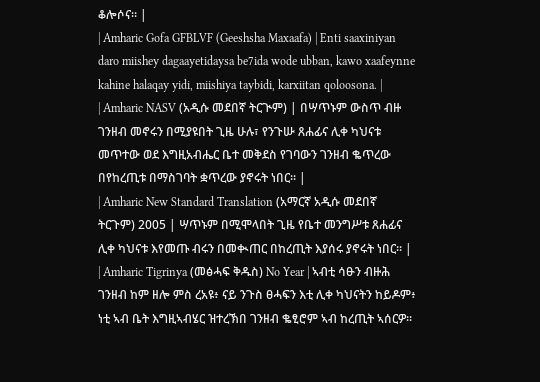ቆሎሶና። |
| Amharic Gofa GFBLVF (Geeshsha Maxaafa) | Enti saaxiniyan daro miishey dagaayetidaysa be7ida wode ubban, kawo xaafeynne kahine halaqay yidi, miishiya taybidi, karxiitan qoloosona. |
| Amharic NASV (አዲሱ መደበኛ ትርጒም) | በሣጥኑም ውስጥ ብዙ ገንዘብ መኖሩን በሚያዩበት ጊዜ ሁሉ፣ የንጉሡ ጸሐፊና ሊቀ ካህናቱ መጥተው ወደ እግዚአብሔር ቤተ መቅደስ የገባውን ገንዘብ ቈጥረው በየከረጢቱ በማስገባት ቋጥረው ያኖሩት ነበር። |
| Amharic New Standard Translation (አማርኛ አዲሱ መደበኛ ትርጉም) 2005 | ሣጥኑም በሚሞላበት ጊዜ የቤተ መንግሥቱ ጸሐፊና ሊቀ ካህናቱ እየመጡ ብሩን በመቊጠር በከረጢት እያሰሩ ያኖሩት ነበር። |
| Amharic Tigrinya (መፅሓፍ ቅዱስ) No Year | ኣብቲ ሳፁን ብዙሕ ገንዘብ ከም ዘሎ ምስ ረአዩ፥ ናይ ንጉስ ፀሓፍን እቲ ሊቀ ካህናትን ከይዶም፥ ነቲ ኣብ ቤት እግዚኣብሄር ዝተረኽበ ገንዘብ ቈፂሮም ኣብ ከረጢት ኣሰርዎ።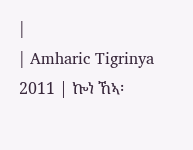|
| Amharic Tigrinya 2011 | ኰነ ኸኣ፡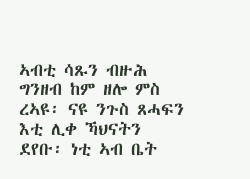ኣብቲ ሳጹን ብዙሕ ግንዘብ ከም ዘሎ ምስ ረኣዩ፡ ናዩ ንጉስ ጸሓፍን እቲ ሊቀ ኻህናትን ደየቡ፡ ነቲ ኣብ ቤት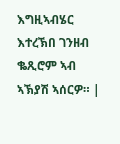እግዚኣብሄር እተረኽበ ገንዘብ ቈጺሮም ኣብ ኣኽያሽ ኣሰርዎ። |